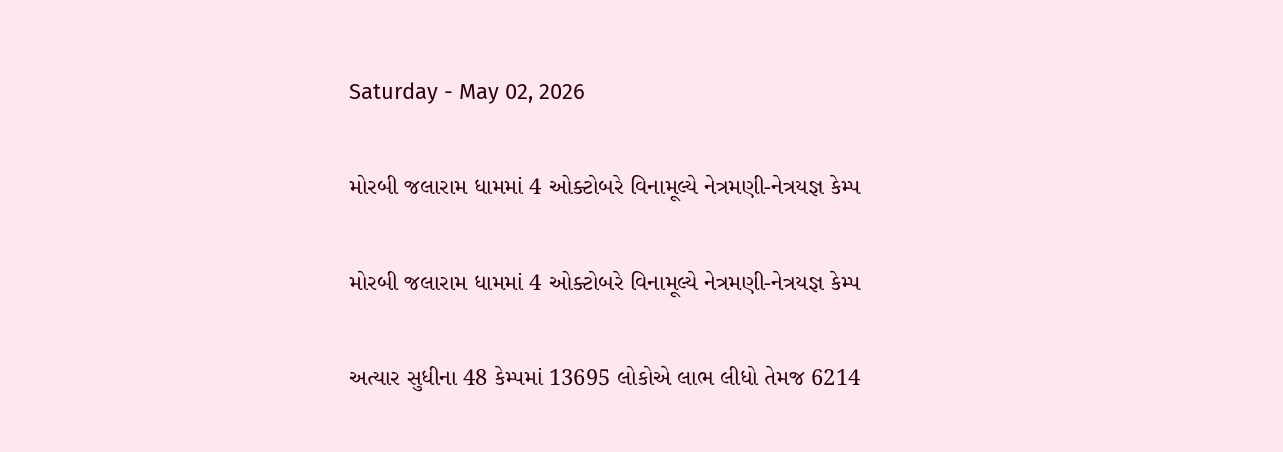Saturday - May 02, 2026

મોરબી જલારામ ધામમાં 4 ઓક્ટોબરે વિનામૂલ્યે નેત્રમણી-નેત્રયજ્ઞ કેમ્પ

મોરબી જલારામ ધામમાં 4 ઓક્ટોબરે વિનામૂલ્યે નેત્રમણી-નેત્રયજ્ઞ કેમ્પ

અત્યાર સુધીના 48 કેમ્પમાં 13695 લોકોએ લાભ લીધો તેમજ 6214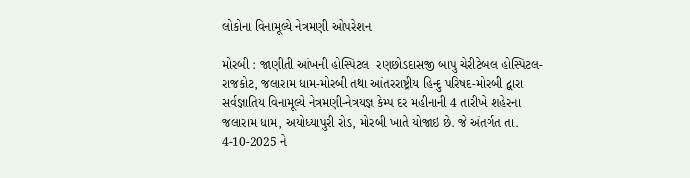લોકોના વિનામૂલ્યે નેત્રમણી ઓપરેશન

મોરબી : જાણીતી આંખની હોસ્પિટલ  રણછોડદાસજી બાપુ ચેરીટેબલ હોસ્પિટલ-રાજકોટ, જલારામ ધામ-મોરબી તથા આંતરરાષ્ટ્રીય હિન્દુ પરિષદ-મોરબી દ્વારા સર્વજ્ઞાતિય વિનામૂલ્યે નેત્રમણી-નેત્રયજ્ઞ કેમ્પ દર મહીનાની 4 તારીખે શહેરના જલારામ ધામ, અયોધ્યાપુરી રોડ, મોરબી ખાતે યોજાઇ છે. જે અંતર્ગત તા. 4-10-2025 ને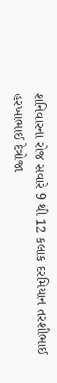શનિવારના રોજ સવારે 9 થી 12 કલાક દરમિયાન તરશીભાઈ હરખાભાઈ દેત્રોજા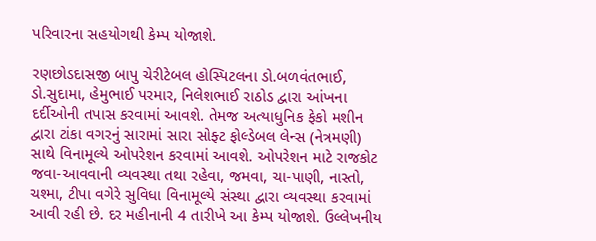પરિવારના સહયોગથી કેમ્પ યોજાશે.

રણછોડદાસજી બાપુ ચેરીટેબલ હોસ્પિટલના ડો.બળવંતભાઈ, ડો.સુદામા, હેમુભાઈ પરમાર, નિલેશભાઈ રાઠોડ દ્વારા આંખના દર્દીઓની તપાસ કરવામાં આવશે. તેમજ અત્યાધુનિક ફેકો મશીન દ્વારા ટાંકા વગરનું સારામાં સારા સોફ્ટ ફોલ્ડેબલ લેન્સ (નેત્રમણી) સાથે વિનામૂલ્યે ઓપરેશન કરવામાં આવશે. ઓપરેશન માટે રાજકોટ જવા-આવવાની વ્યવસ્થા તથા રહેવા, જમવા, ચા-પાણી, નાસ્તો, ચશ્મા, ટીપા વગેરે સુવિધા વિનામૂલ્યે સંસ્થા દ્વારા વ્યવસ્થા કરવામાં આવી રહી છે. દર મહીનાની 4 તારીખે આ કેમ્પ યોજાશે. ઉલ્લેખનીય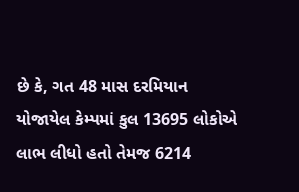છે કે, ગત 48 માસ દરમિયાન યોજાયેલ કેમ્પમાં કુલ 13695 લોકોએ લાભ લીધો હતો તેમજ 6214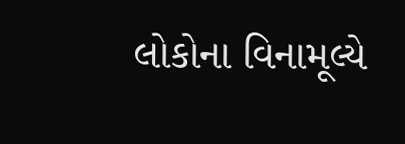લોકોના વિનામૂલ્યે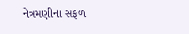નેત્રમણીના સફળ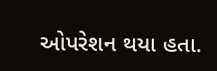ઓપરેશન થયા હતા.